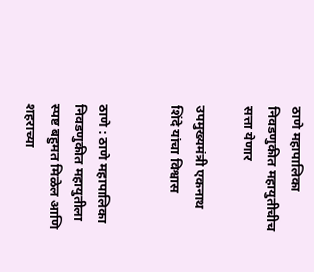ठाणे महापालिका निवडणुकीत महायुतीचीच सत्ता येणार

उपमुख्यमंत्री एकनाथ शिंदे यांचा विश्वास


ठाणे : ठाणे महापालिका निवडणुकीत महायुतीला स्पष्ट बहुमत मिळेल आणि शहराच्या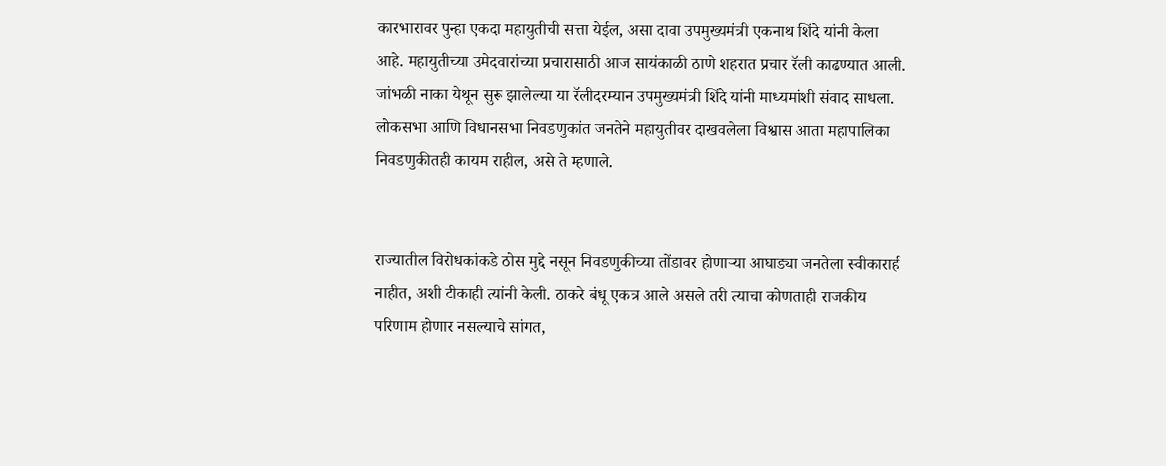कारभारावर पुन्हा एकदा महायुतीची सत्ता येईल, असा दावा उपमुख्यमंत्री एकनाथ शिंदे यांनी केला आहे. महायुतीच्या उमेदवारांच्या प्रचारासाठी आज सायंकाळी ठाणे शहरात प्रचार रॅली काढण्यात आली. जांभळी नाका येथून सुरू झालेल्या या रॅलीदरम्यान उपमुख्यमंत्री शिंदे यांनी माध्यमांशी संवाद साधला. लोकसभा आणि विधानसभा निवडणुकांत जनतेने महायुतीवर दाखवलेला विश्वास आता महापालिका निवडणुकीतही कायम राहील, असे ते म्हणाले.


राज्यातील विरोधकांकडे ठोस मुद्दे नसून निवडणुकीच्या तोंडावर होणाऱ्या आघाड्या जनतेला स्वीकारार्ह नाहीत, अशी टीकाही त्यांनी केली. ठाकरे बंधू एकत्र आले असले तरी त्याचा कोणताही राजकीय परिणाम होणार नसल्याचे सांगत,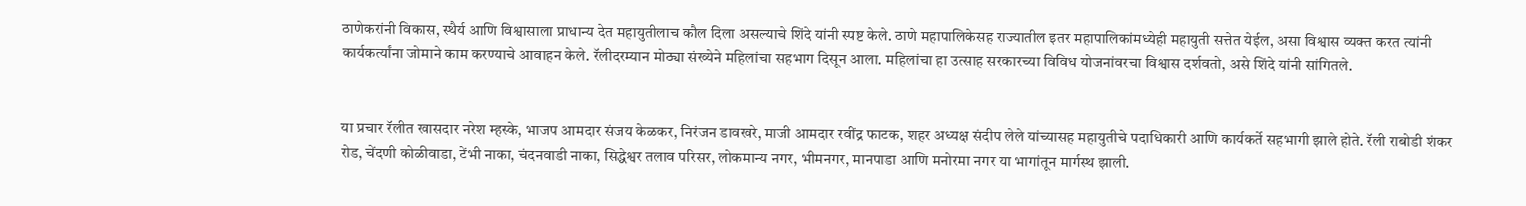ठाणेकरांनी विकास, स्थैर्य आणि विश्वासाला प्राधान्य देत महायुतीलाच कौल दिला असल्याचे शिंदे यांनी स्पष्ट केले. ठाणे महापालिकेसह राज्यातील इतर महापालिकांमध्येही महायुती सत्तेत येईल, असा विश्वास व्यक्त करत त्यांनी कार्यकर्त्यांना जोमाने काम करण्याचे आवाहन केले. रॅलीदरम्यान मोठ्या संख्येने महिलांचा सहभाग दिसून आला. महिलांचा हा उत्साह सरकारच्या विविध योजनांवरचा विश्वास दर्शवतो, असे शिंदे यांनी सांगितले.


या प्रचार रॅलीत खासदार नरेश म्हस्के, भाजप आमदार संजय केळकर, निरंजन डावखरे, माजी आमदार रवींद्र फाटक, शहर अध्यक्ष संदीप लेले यांच्यासह महायुतीचे पदाधिकारी आणि कार्यकर्ते सहभागी झाले होते. रॅली राबोडी शंकर रोड, चेंदणी कोळीवाडा, टेंभी नाका, चंदनवाडी नाका, सिद्धेश्वर तलाव परिसर, लोकमान्य नगर, भीमनगर, मानपाडा आणि मनोरमा नगर या भागांतून मार्गस्थ झाली.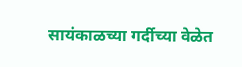सायंकाळच्या गर्दीच्या वेळेत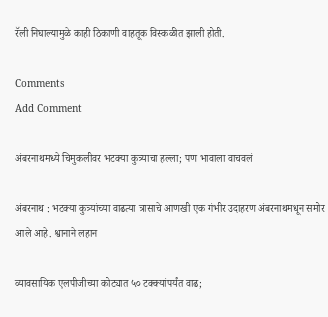रॅली निघाल्यामुळे काही ठिकाणी वाहतूक विस्कळीत झाली होती.

Comments
Add Comment

अंबरनाथमध्ये चिमुकलीवर भटक्या कुत्र्याचा हल्ला; पण भावाला वाचवलं

अंबरनाथ : भटक्या कुत्र्यांच्या वाढत्या त्रासाचे आणखी एक गंभीर उदाहरण अंबरनाथमधून समोर आले आहे. श्वानाने लहान

व्यावसायिक एलपीजीच्या कोट्यात ५० टक्क्यांपर्यंत वाढ;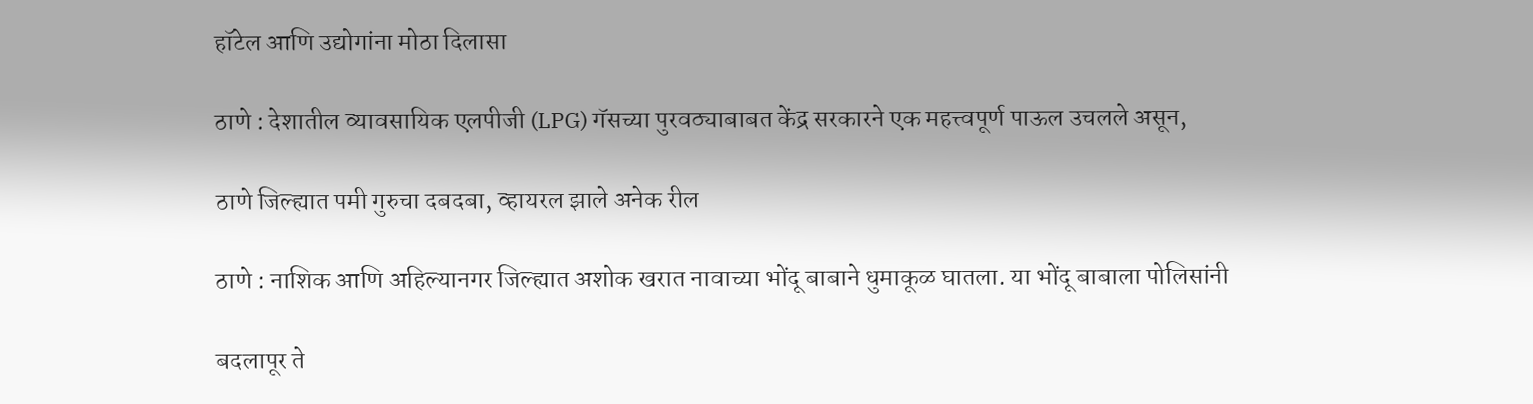हॉटेल आणि उद्योगांना मोठा दिलासा

ठाणे : देशातील व्यावसायिक एलपीजी (LPG) गॅसच्या पुरवठ्याबाबत केंद्र सरकारने एक महत्त्वपूर्ण पाऊल उचलले असून,

ठाणे जिल्ह्यात पमी गुरुचा दबदबा, व्हायरल झाले अनेक रील

ठाणे : नाशिक आणि अहिल्यानगर जिल्ह्यात अशोक खरात नावाच्या भोंदू बाबाने धुमाकूळ घातला. या भोंदू बाबाला पोलिसांनी

बदलापूर ते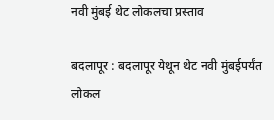नवी मुंबई थेट लोकलचा प्रस्ताव

बदलापूर : बदलापूर येथून थेट नवी मुंबईपर्यंत लोकल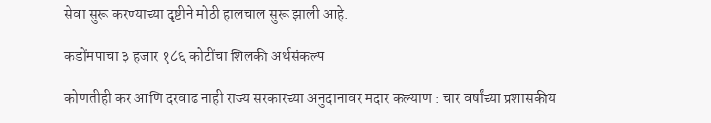सेवा सुरू करण्याच्या दृष्टीने मोठी हालचाल सुरू झाली आहे.

कडोंमपाचा ३ हजार १८६ कोटींचा शिलकी अर्थसंकल्प

कोणतीही कर आणि दरवाढ नाही राज्य सरकारच्या अनुदानावर मदार कल्याण : चार वर्षांच्या प्रशासकीय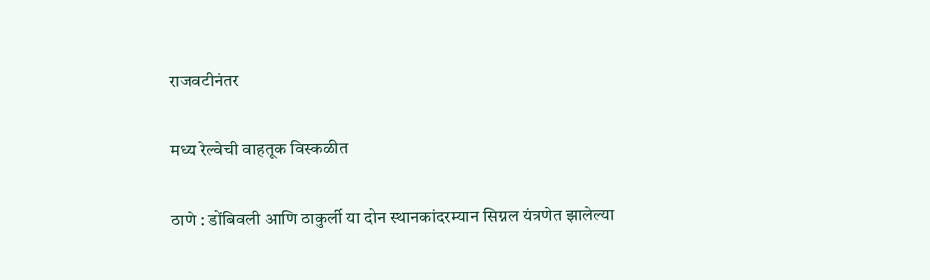राजवटीनंतर

मध्य रेल्वेची वाहतूक विस्कळीत

ठाणे : डोंबिवली आणि ठाकुर्ली या दोन स्थानकांदरम्यान सिग्नल यंत्रणेत झालेल्या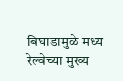बिघाडामुळे मध्य रेल्वेच्या मुख्य